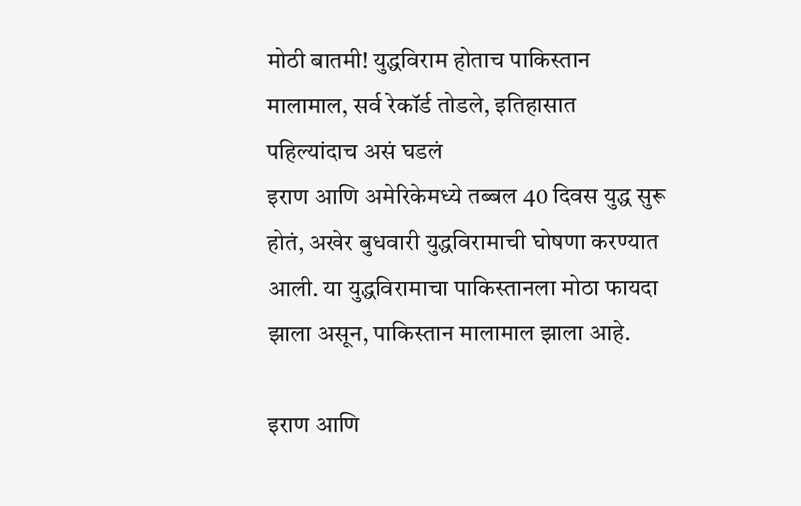मोठी बातमी! युद्धविराम होताच पाकिस्तान मालामाल, सर्व रेकॉर्ड तोडले, इतिहासात पहिल्यांदाच असं घडलं
इराण आणि अमेरिकेमध्ये तब्बल 40 दिवस युद्ध सुरू होतं, अखेर बुधवारी युद्धविरामाची घोषणा करण्यात आली. या युद्धविरामाचा पाकिस्तानला मोठा फायदा झाला असून, पाकिस्तान मालामाल झाला आहे.

इराण आणि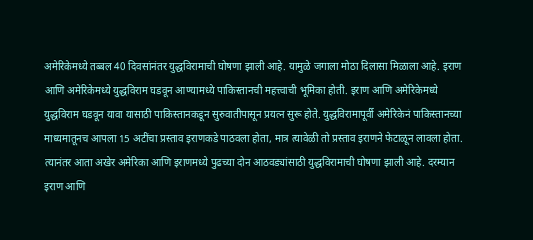अमेरिकेमध्ये तब्बल 40 दिवसांनंतर युद्धविरामाची घोषणा झाली आहे. यामुळे जगाला मोठा दिलासा मिळाला आहे. इराण आणि अमेरिकेमध्ये युद्धविराम घडवून आण्यामध्ये पाकिस्तानची महत्त्वाची भूमिका होती. इराण आणि अमेरिकेमध्ये युद्धविराम घडवून यावा यासाठी पाकिस्तानकडून सुरुवातीपासून प्रयत्न सुरू होते. युद्धविरामापूर्वी अमेरिकेनं पाकिस्तानच्या माध्यमातूनच आपला 15 अटींचा प्रस्ताव इराणकडे पाठवला होता, मात्र त्यावेळी तो प्रस्ताव इराणने फेटाळून लावला होता. त्यानंतर आता अखेर अमेरिका आणि इराणमध्ये पुढच्या दोन आठवड्यांसाठी युद्धविरामाची घोषणा झाली आहे. दरम्यान इराण आणि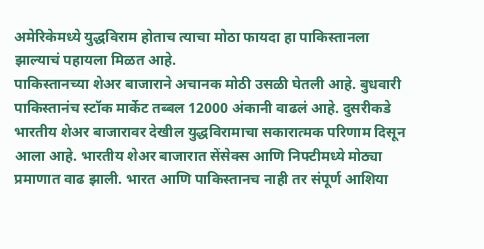अमेरिकेमध्ये युद्धविराम होताच त्याचा मोठा फायदा हा पाकिस्तानला झाल्याचं पहायला मिळत आहे.
पाकिस्तानच्या शेअर बाजाराने अचानक मोठी उसळी घेतली आहे. बुधवारी पाकिस्तानंच स्टॉक मार्केट तब्बल 12000 अंकानी वाढलं आहे. दुसरीकडे भारतीय शेअर बाजारावर देखील युद्धविरामाचा सकारात्मक परिणाम दिसून आला आहे. भारतीय शेअर बाजारात सेंसेक्स आणि निफ्टीमध्ये मोठ्या प्रमाणात वाढ झाली. भारत आणि पाकिस्तानच नाही तर संपूर्ण आशिया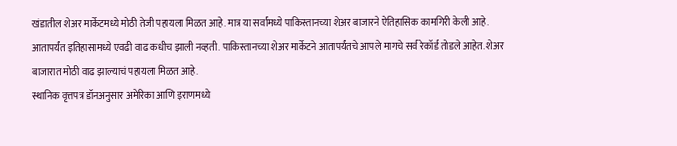खंडातील शेअर मार्केटमध्ये मोठी तेजी पहायला मिळत आहे. मात्र या सर्वांमध्ये पाकिस्तानच्या शेअर बाजारने ऐतिहासिक कामगिरी केली आहे. आतापर्यंत इतिहासामध्ये एवढी वाढ कधीच झाली नव्हती. पाकिस्तानच्या शेअर मार्केटने आतापर्यंतचे आपले मागचे सर्व रेकॉर्ड तोडले आहेत. शेअर बाजारात मोठी वाढ झाल्याचं पहायला मिळत आहे.
स्थानिक वृत्तपत्र डॉनअनुसार अमेरिका आणि इराणमध्ये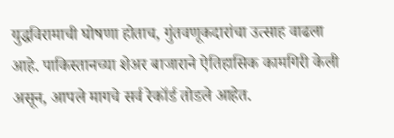युद्धविरामाची घोषणा होताच, गुंतवणूकदारांचा उत्साह वाढला आहे. पाकिस्तानच्या शेअर बाजाराने ऐतिहासिक कामगिरी केली असून, आपले मागचे सर्व रेकॉर्ड तोडले आहेत.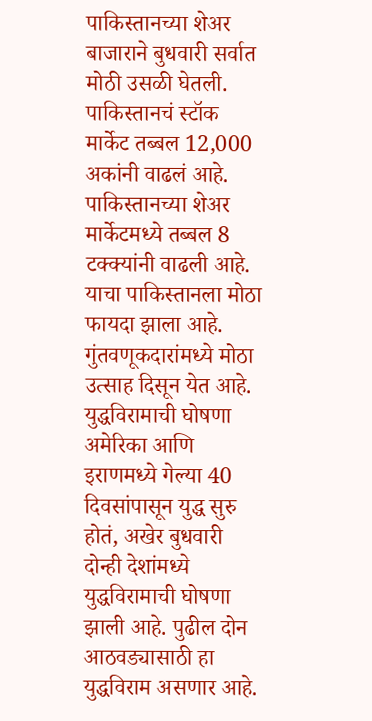पाकिस्तानच्या शेअर बाजाराने बुधवारी सर्वात मोठी उसळी घेतली. पाकिस्तानचं स्टॉक मार्केट तब्बल 12,000 अकांनी वाढलं आहे. पाकिस्तानच्या शेअर मार्केटमध्ये तब्बल 8 टक्क्यांनी वाढली आहे. याचा पाकिस्तानला मोठा फायदा झाला आहे. गुंतवणूकदारांमध्ये मोठा उत्साह दिसून येत आहे.
युद्धविरामाची घोषणा
अमेरिका आणि इराणमध्ये गेल्या 40 दिवसांपासून युद्ध सुरु होतं, अखेर बुधवारी दोन्ही देशांमध्ये युद्धविरामाची घोषणा झाली आहे. पुढील दोन आठवड्यासाठी हा युद्धविराम असणार आहे.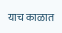याच काळात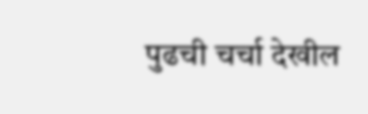पुढची चर्चा देखील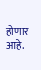होणार आहे.